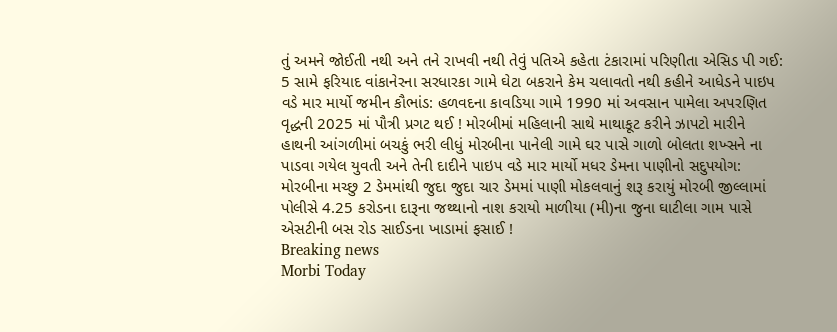તું અમને જોઈતી નથી અને તને રાખવી નથી તેવું પતિએ કહેતા ટંકારામાં પરિણીતા એસિડ પી ગઈ: 5 સામે ફરિયાદ વાંકાનેરના સરધારકા ગામે ઘેટા બકરાને કેમ ચલાવતો નથી કહીને આધેડને પાઇપ વડે માર માર્યો જમીન કૌભાંડ: હળવદના કાવડિયા ગામે 1990 માં અવસાન પામેલા અપરણિત વૃદ્ધની 2025 માં પૌત્રી પ્રગટ થઈ ! મોરબીમાં મહિલાની સાથે માથાકૂટ કરીને ઝાપટો મારીને હાથની આંગળીમાં બચકું ભરી લીધું મોરબીના પાનેલી ગામે ઘર પાસે ગાળો બોલતા શખ્સને ના પાડવા ગયેલ યુવતી અને તેની દાદીને પાઇપ વડે માર માર્યો મધર ડેમના પાણીનો સદુપયોગ: મોરબીના મચ્છુ 2 ડેમમાંથી જુદા જુદા ચાર ડેમમાં પાણી મોકલવાનું શરૂ કરાયું મોરબી જીલ્લામાં પોલીસે 4.25 કરોડના દારૂના જથ્થાનો નાશ કરાયો માળીયા (મી)ના જુના ઘાટીલા ગામ પાસે એસટીની બસ રોડ સાઈડના ખાડામાં ફસાઈ !
Breaking news
Morbi Today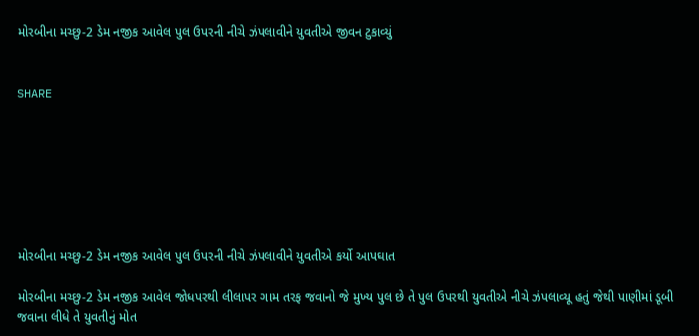મોરબીના મચ્છુ-2 ડેમ નજીક આવેલ પુલ ઉપરની નીચે ઝંપલાવીને યુવતીએ જીવન ટુકાવ્યું


SHARE







મોરબીના મચ્છુ-2 ડેમ નજીક આવેલ પુલ ઉપરની નીચે ઝંપલાવીને યુવતીએ કર્યો આપઘાત

મોરબીના મચ્છુ-2 ડેમ નજીક આવેલ જોધપરથી લીલાપર ગામ તરફ જવાનો જે મુખ્ય પુલ છે તે પુલ ઉપરથી યુવતીએ નીચે ઝંપલાવ્યૂ હતું જેથી પાણીમાં ડૂબી જવાના લીધે તે યુવતીનું મોત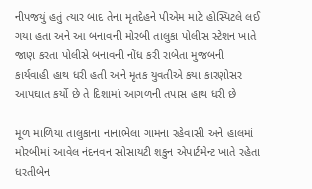નીપજયું હતું ત્યાર બાદ તેના મૃતદેહને પીએમ માટે હોસ્પિટલે લઈ ગયા હતા અને આ બનાવની મોરબી તાલુકા પોલીસ સ્ટેશન ખાતે જાણ કરતા પોલીસે બનાવની નોંધ કરી રાબેતા મુજબની કાર્યવાહી હાથ ધરી હતી અને મૃતક યુવતીએ કયા કારણોસર આપઘાત કર્યો છે તે દિશામાં આગળની તપાસ હાથ ધરી છે

મૂળ માળિયા તાલુકાના નાનાભેલા ગામના રહેવાસી અને હાલમાં મોરબીમાં આવેલ નંદનવન સોસાયટી શકુન એપાર્ટમેન્ટ ખાતે રહેતા ધરતીબેન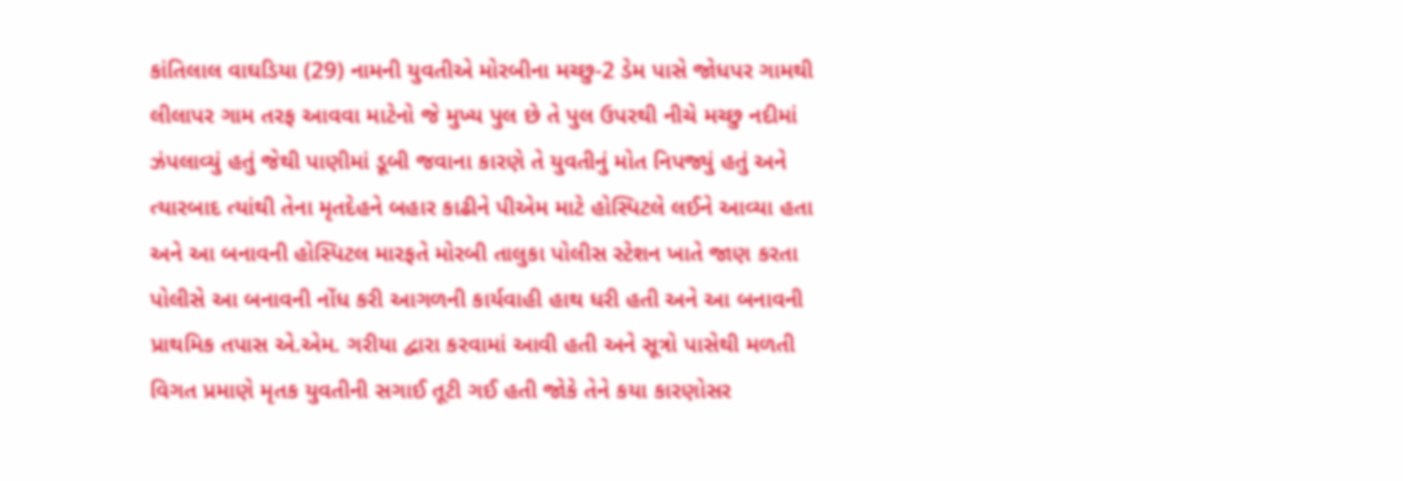કાંતિલાલ વાઘડિયા (29) નામની યુવતીએ મોરબીના મચ્છુ-2 ડેમ પાસે જોધપર ગામથી લીલાપર ગામ તરફ આવવા માટેનો જે મુખ્ય પુલ છે તે પુલ ઉપરથી નીચે મચ્છુ નદીમાં ઝંપલાવ્યું હતું જેથી પાણીમાં ડૂબી જવાના કારણે તે યુવતીનું મોત નિપજ્યું હતું અને ત્યારબાદ ત્યાંથી તેના મૃતદેહને બહાર કાઢીને પીએમ માટે હોસ્પિટલે લઈને આવ્યા હતા અને આ બનાવની હોસ્પિટલ મારફતે મોરબી તાલુકા પોલીસ સ્ટેશન ખાતે જાણ કરતા પોલીસે આ બનાવની નોંધ કરી આગળની કાર્યવાહી હાથ ધરી હતી અને આ બનાવની પ્રાથમિક તપાસ એ.એમ. ગરીયા દ્વારા કરવામાં આવી હતી અને સૂત્રો પાસેથી મળતી વિગત પ્રમાણે મૃતક યુવતીની સગાઈ તૂટી ગઈ હતી જોકે તેને કયા કારણોસર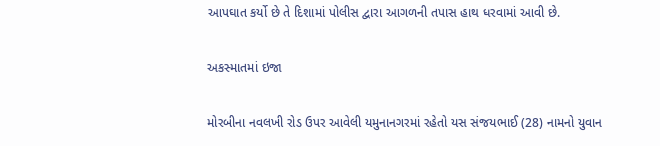આપઘાત કર્યો છે તે દિશામાં પોલીસ દ્વારા આગળની તપાસ હાથ ધરવામાં આવી છે.

અકસ્માતમાં ઇજા

મોરબીના નવલખી રોડ ઉપર આવેલી યમુનાનગરમાં રહેતો યસ સંજયભાઈ (28) નામનો યુવાન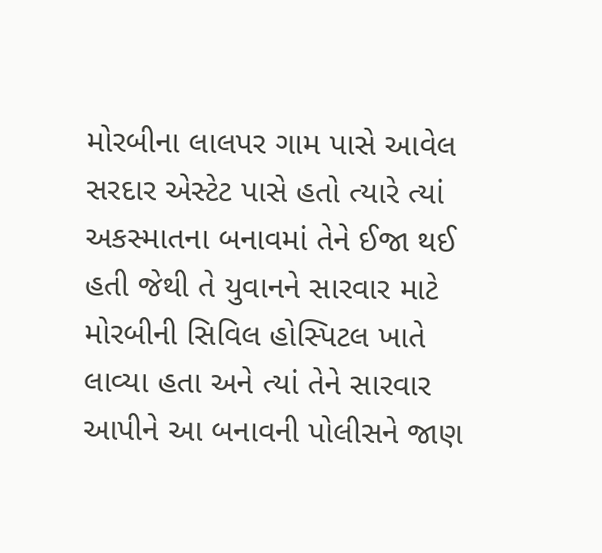મોરબીના લાલપર ગામ પાસે આવેલ સરદાર એસ્ટેટ પાસે હતો ત્યારે ત્યાં અકસ્માતના બનાવમાં તેને ઈજા થઈ હતી જેથી તે યુવાનને સારવાર માટે મોરબીની સિવિલ હોસ્પિટલ ખાતે લાવ્યા હતા અને ત્યાં તેને સારવાર આપીને આ બનાવની પોલીસને જાણ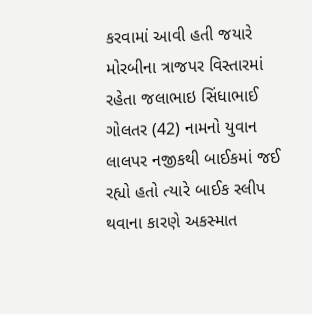કરવામાં આવી હતી જયારે મોરબીના ત્રાજપર વિસ્તારમાં રહેતા જલાભાઇ સિંધાભાઈ ગોલતર (42) નામનો યુવાન લાલપર નજીકથી બાઈકમાં જઈ રહ્યો હતો ત્યારે બાઈક સ્લીપ થવાના કારણે અકસ્માત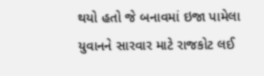થયો હતો જે બનાવમાં ઇજા પામેલા યુવાનને સારવાર માટે રાજકોટ લઈ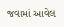જવામાં આવેલ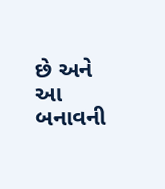છે અને આ બનાવની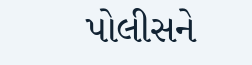પોલીસને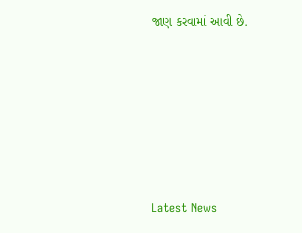જાણ કરવામાં આવી છે.






Latest News